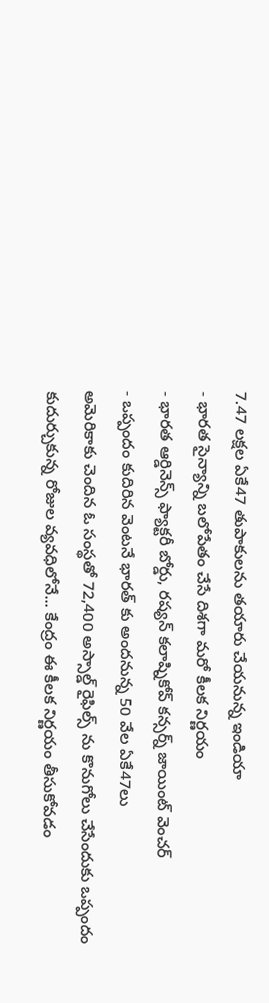7.47 లక్షల ఏకే47 తుపాకులను తయారు చేయనున్న ఇండియా
- భారత సైన్యాన్ని బలోపేతం చేసే దిశగా మరో కీలక నిర్ణయం
- భారత ఆర్డినెన్స్ ఫ్యాక్టరీ బోర్డు, రష్యన్ కలాష్నికోవ్ కన్సర్న్ జాయింట్ వెంచర్
- ఒప్పందం కుదిరిన వెంటనే భారత్ కు అందనున్న 50 వేల ఏకే47లు
అమెరికాకు చెందిన ఓ సంస్థతో 72,400 అస్సాల్డ్ రైఫిల్స్ ను కొనుగోలు చేసేందుకు ఒప్పందం కుదుర్చుకున్న రోజుల వ్యవధిలోనే... కేంద్రం ఈ కీలక నిర్ణయం తీసుకోవడం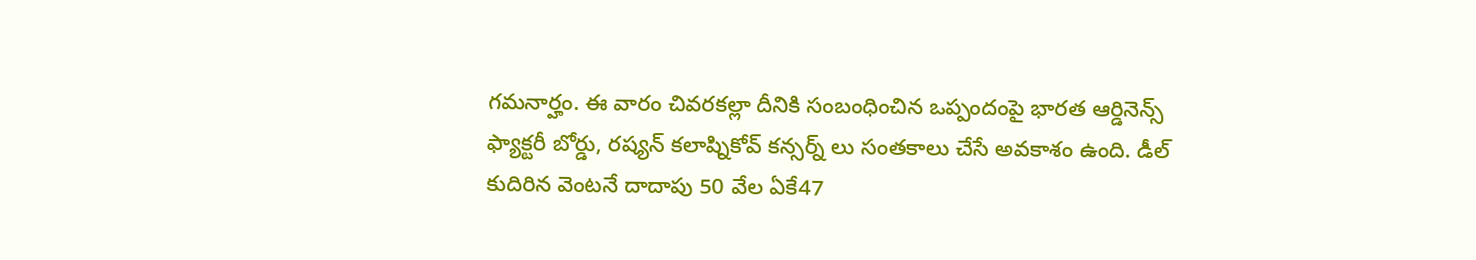గమనార్హం. ఈ వారం చివరకల్లా దీనికి సంబంధించిన ఒప్పందంపై భారత ఆర్డినెన్స్ ఫ్యాక్టరీ బోర్డు, రష్యన్ కలాష్నికోవ్ కన్సర్న్ లు సంతకాలు చేసే అవకాశం ఉంది. డీల్ కుదిరిన వెంటనే దాదాపు 50 వేల ఏకే47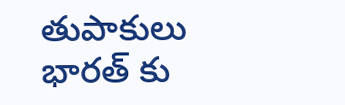తుపాకులు భారత్ కు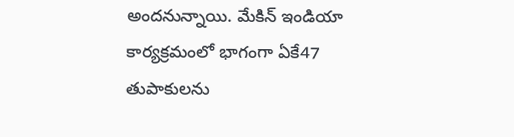అందనున్నాయి. మేకిన్ ఇండియా కార్యక్రమంలో భాగంగా ఏకే47 తుపాకులను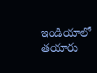ఇండియాలో తయారు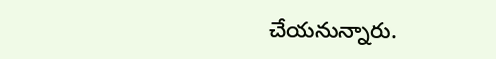చేయనున్నారు.